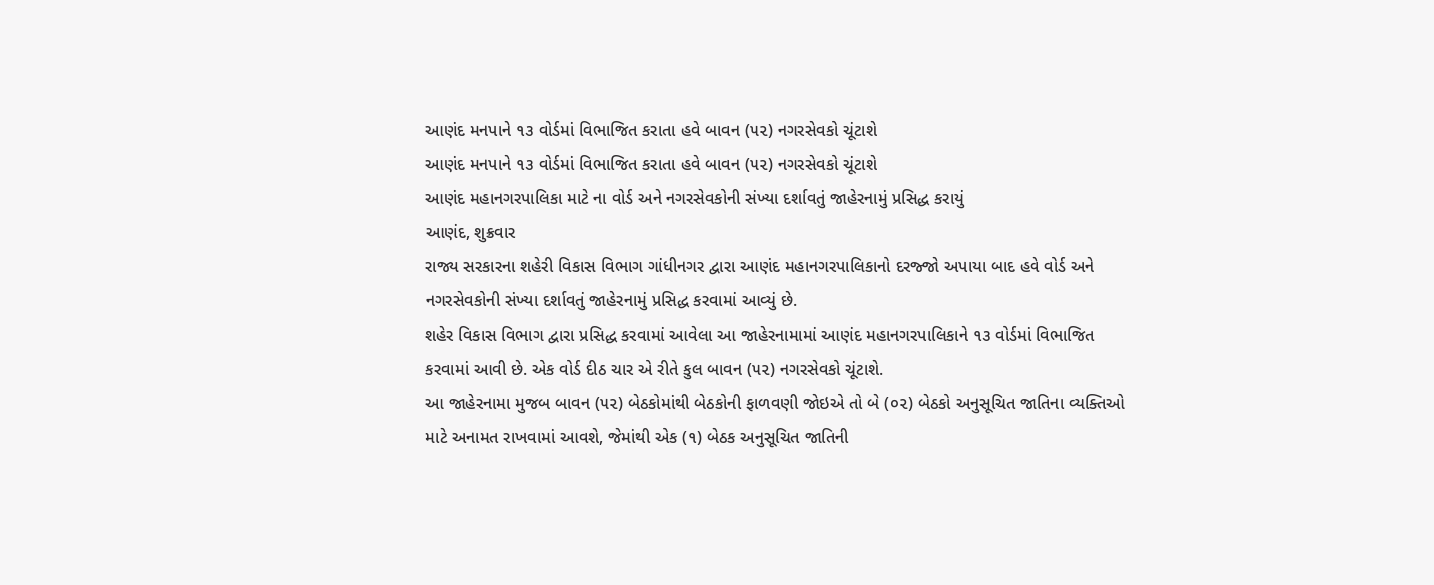આણંદ મનપાને ૧૩ વોર્ડમાં વિભાજિત કરાતા હવે બાવન (૫૨) નગરસેવકો ચૂંટાશે
આણંદ મનપાને ૧૩ વોર્ડમાં વિભાજિત કરાતા હવે બાવન (૫૨) નગરસેવકો ચૂંટાશે
આણંદ મહાનગરપાલિકા માટે ના વોર્ડ અને નગરસેવકોની સંખ્યા દર્શાવતું જાહેરનામું પ્રસિદ્ધ કરાયું
આણંદ, શુક્રવાર
રાજ્ય સરકારના શહેરી વિકાસ વિભાગ ગાંધીનગર દ્વારા આણંદ મહાનગરપાલિકાનો દરજ્જો અપાયા બાદ હવે વોર્ડ અને નગરસેવકોની સંખ્યા દર્શાવતું જાહેરનામું પ્રસિદ્ધ કરવામાં આવ્યું છે.
શહેર વિકાસ વિભાગ દ્વારા પ્રસિદ્ધ કરવામાં આવેલા આ જાહેરનામામાં આણંદ મહાનગરપાલિકાને ૧૩ વોર્ડમાં વિભાજિત કરવામાં આવી છે. એક વોર્ડ દીઠ ચાર એ રીતે કુલ બાવન (૫૨) નગરસેવકો ચૂંટાશે.
આ જાહેરનામા મુજબ બાવન (૫૨) બેઠકોમાંથી બેઠકોની ફાળવણી જોઇએ તો બે (૦૨) બેઠકો અનુસૂચિત જાતિના વ્યક્તિઓ માટે અનામત રાખવામાં આવશે, જેમાંથી એક (૧) બેઠક અનુસૂચિત જાતિની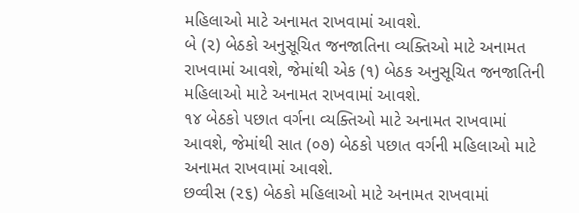મહિલાઓ માટે અનામત રાખવામાં આવશે.
બે (૨) બેઠકો અનુસૂચિત જનજાતિના વ્યક્તિઓ માટે અનામત રાખવામાં આવશે, જેમાંથી એક (૧) બેઠક અનુસૂચિત જનજાતિની મહિલાઓ માટે અનામત રાખવામાં આવશે.
૧૪ બેઠકો પછાત વર્ગના વ્યક્તિઓ માટે અનામત રાખવામાં આવશે, જેમાંથી સાત (૦૭) બેઠકો પછાત વર્ગની મહિલાઓ માટે અનામત રાખવામાં આવશે.
છવ્વીસ (૨૬) બેઠકો મહિલાઓ માટે અનામત રાખવામાં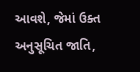આવશે, જેમાં ઉક્ત અનુસૂચિત જાતિ,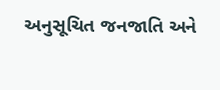અનુસૂચિત જનજાતિ અને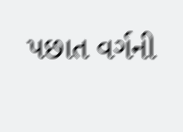પછાત વર્ગની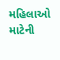મહિલાઓ માટેની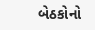બેઠકોનો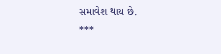સમાવેશ થાય છે.
***